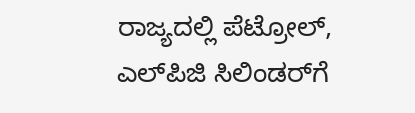ರಾಜ್ಯದಲ್ಲಿ ಪೆಟ್ರೋಲ್, ಎಲ್‌ಪಿಜಿ ಸಿಲಿಂಡರ್‌ಗೆ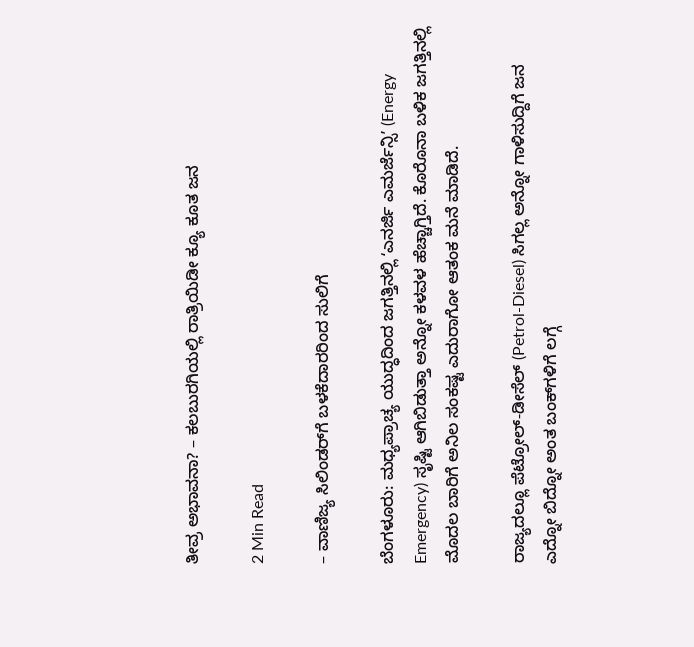ತೀವ್ರ ಅಭಾವನಾ? – ಕಲಬುರಗಿಯಲ್ಲಿ ರಾತ್ರಿಯಿಡೀ ಕ್ಯೂ ಕೂತ ಜನ

2 Min Read

– ವಾಣಿಜ್ಯ ಸಿಲಿಂಡರ್‌ಗೆ ಬಳಕೆದಾರರಿಂದ ಸುಲಿಗೆ

ಬೆಂಗಳೂರು: ಮಧ್ಯಪ್ರಾಚ್ಯ ಯುದ್ಧದಿಂದ ಜಗತ್ತಿನಲ್ಲಿ ʻಎನರ್ಜಿ ಎಮರ್ಜೆನ್ಸಿʼ (Energy Emergency) ಸೃಷ್ಟಿ ಆಗಿಬಿಡುತ್ತಾ ಅನ್ನೋ ಕಳವಳ ಹೆಚ್ಚಾಗ್ತಿದೆ. ಕೊರೊನಾ ಬಳಿಕ ಜಗತ್ತಿನಲ್ಲಿ ಮೊದಲ ಬಾರಿಗೆ ಅನಿಲ ಸಂಕಷ್ಟ ಎದುರಾಗೋ ಆತಂಕ ಮನೆ ಮಾಡಿದೆ.

ರಾಜ್ಯದಲ್ಲೂ ಪೆಟ್ರೋಲ್-ಡೀಸೆಲ್ (Petrol-Diesel) ಸಿಗಲ್ಲ ಅನ್ನೋ ಗಾಳಿಸುದ್ದಿಗೆ ಜನ ಎದ್ನೋ ಬಿದ್ನೋ ಅಂತ ಬಂಕ್‌ಗಳಿಗೆ ಲಗ್ಗೆ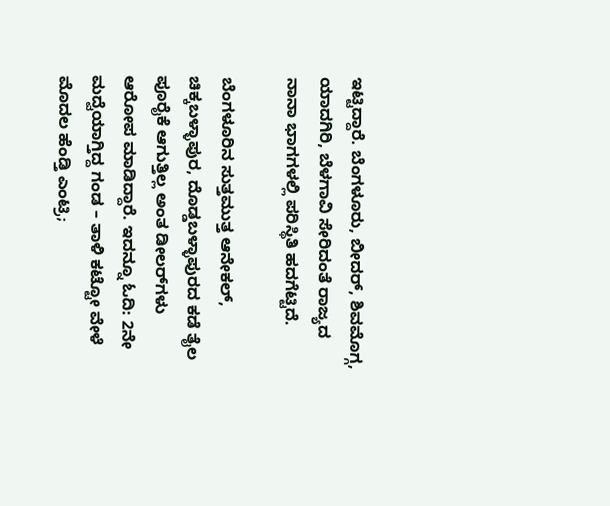ಇಟ್ಟಿದ್ದಾರೆ. ಬೆಂಗಳೂರು, ಬೀದರ್, ಶಿವಮೊಗ್ಗ, ಯಾದಗಿರಿ, ಬೆಳಗಾವಿ ಸೇರಿದಂತೆ ರಾಜ್ಯದ ನಾನಾ ಭಾಗಗಳಲ್ಲಿ ಪರಿಸ್ಥಿತಿ ಹದಗೆಟ್ಟಿದೆ.

ಬೆಂಗಳೂರಿನ ಸುತ್ತಮುತ್ತ ಆನೇಕಲ್, ಚಿಕ್ಕಬಳ್ಳಾಪುರ, ದೊಡ್ಡಬಳ್ಳಾಪುರದ ಕಡೆ ತೈಲ ಪೂರೈಕೆ ಆಗುತ್ತಿಲ್ಲ ಅಂತ ಡೀಲರ್‌ಗಳು ಆರೋಪ ಮಾಡಿದ್ದಾರೆ. ಇದನ್ನೂ ಓದಿ: 2ನೇ ಮದ್ವೆಯಾಗ್ತಿದ್ದ ಗಂಡ – ತಾಳಿ ಕಟ್ಟೋ ವೇಳೆ ಮೊದಲ ಹೆಂಡ್ತಿ ಎಂಟ್ರಿ;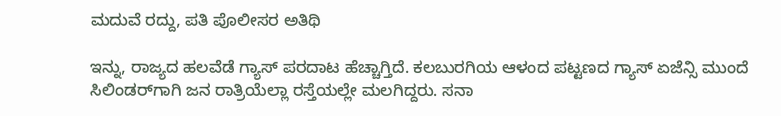ಮದುವೆ ರದ್ದು, ಪತಿ ಪೊಲೀಸರ ಅತಿಥಿ

ಇನ್ನು, ರಾಜ್ಯದ ಹಲವೆಡೆ ಗ್ಯಾಸ್ ಪರದಾಟ ಹೆಚ್ಚಾಗ್ತಿದೆ. ಕಲಬುರಗಿಯ ಆಳಂದ ಪಟ್ಟಣದ ಗ್ಯಾಸ್ ಏಜೆನ್ಸಿ ಮುಂದೆ ಸಿಲಿಂಡರ್‌ಗಾಗಿ ಜನ ರಾತ್ರಿಯೆಲ್ಲಾ ರಸ್ತೆಯಲ್ಲೇ ಮಲಗಿದ್ದರು. ಸನಾ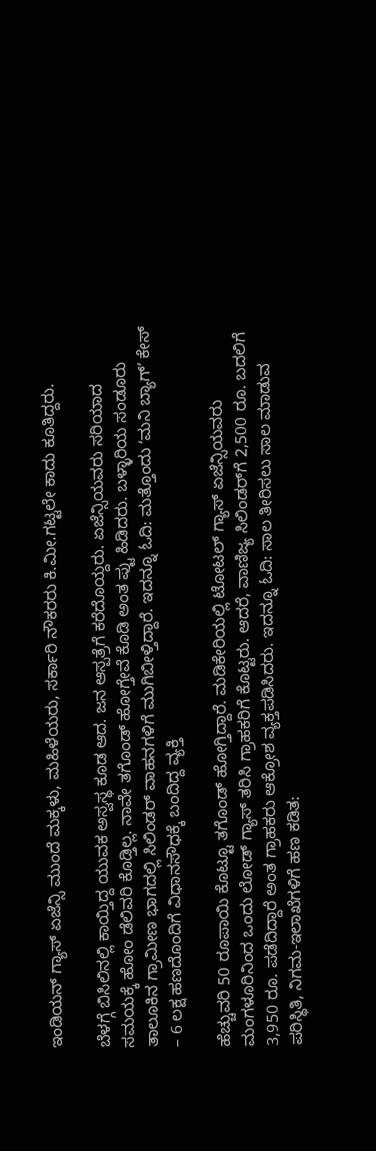ಇಂಡಿಯನ್ ಗ್ಯಾಸ್ ಏಜೆನ್ಸಿ ಮುಂದೆ ಮಕ್ಕಳು, ಮಹಿಳೆಯರು, ಸರ್ಕಾರಿ ನೌಕರರು ಕಿ.ಮೀ.ಗಟ್ಟಲೇ ಕಾದು ಕೂತಿದ್ದರು.

ಬೆಳಗ್ಗೆ ಬಿಸಿಲಿನಲ್ಲಿ ಕಾಯ್ತಿದ್ದ ಯುವಕ ಅಸ್ವಸ್ಥ ಕೂಡ ಆದ. ಜನ ಆಸ್ಪತ್ರೆಗೆ ಕರೆದೊಯ್ದರು. ಏಜೆನ್ಸಿಯವರು ಸರಿಯಾದ ಸಮಯಕ್ಕೆ ಹೋಂ ಡೆಲಿವರಿ ಕೊಡ್ತಿಲ್ಲ. ನಾವೇ ತಗೊಂಡ್ ಹೋಗ್ತೇವೆ ಕೊಡಿ ಅಂತ ಪ್ಟು ಹಿಡಿದರು. ಬಳ್ಳಾರಿಯ ಸಂಡೂರು ತಾಲೂಕಿನ ಗ್ರಾಮೀಣ ಭಾಗದಲ್ಲಿ ಸಿಲಿಂಡರ್ ವಾಹನಗಳಿಗೆ ಮುಗಿಬೀಳ್ತಿದ್ದಾರೆ. ಇದನ್ನೂ ಓದಿ: ಮತ್ತೊಂದು ʻಮನಿ ಬ್ಯಾಗ್ʼ ಕೇಸ್ – 6 ಲಕ್ಷ ಹಣದೊಂದಿಗೆ ವಿಧಾನಸೌಧಕ್ಕೆ ಬಂದಿದ್ದ ವ್ಯಕ್ತಿ

ಹೆಚ್ಚುವರಿ 50 ರೂಪಾಯಿ ಕೊಟ್ಟೂ ತಗೊಂಡ್ ಹೋಗ್ತಿದ್ದಾರೆ. ಮಡಿಕೇರಿಯಲ್ಲಿ ಟೋಟಲ್ ಗ್ಯಾಸ್ ಏಜೆನ್ಸಿಯವರು ಮಂಗಳೂರಿನಿಂದ ಒಂದು ಲೋಡ್ ಗ್ಯಾಸ್ ತರಿಸಿ ಗ್ರಾಹಕರಿಗೆ ಕೊಟ್ಟರು. ಆದರೆ, ವಾಣಿಜ್ಯ ಸಿಲಿಂಡರ್‌ಗೆ 2,500 ರೂ. ಬದಲಿಗೆ 3,950 ರೂ. ಪಡೆದಿದ್ದಾರೆ ಅಂತ ಗ್ರಾಹಕರು ಆಕ್ರೋಶ ವ್ಯಕ್ತಪಡಿಸಿದರು. ಇದನ್ನೂ ಓದಿ: ಸಾಲ ತೀರಿಸಲು ಸಾಲ ಮಾಡುವ ಪರಿಸ್ಥಿತಿ, ನಿಗಮ-ಇಲಾಖೆಗಳಿಗೆ ಹಣ ಕಡಿತ: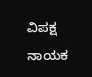ವಿಪಕ್ಷ ನಾಯಕ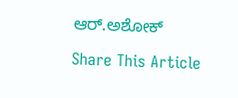ಆರ್‌.ಅಶೋಕ್‌

Share This Article